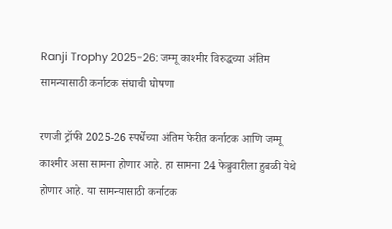Ranji Trophy 2025-26: जम्मू काश्मीर विरुद्धच्या अंतिम सामन्यासाठी कर्नाटक संघाची घोषणा

रणजी ट्रॉफी 2025-26 स्पर्धेच्या अंतिम फेरीत कर्नाटक आणि जम्मू काश्मीर असा सामना होणार आहे. हा सामना 24 फेब्रुवारीला हुबळी येथे होणार आहे. या सामन्यासाठी कर्नाटक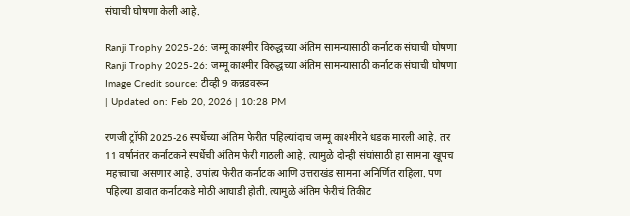संघाची घोषणा केली आहे.

Ranji Trophy 2025-26: जम्मू काश्मीर विरुद्धच्या अंतिम सामन्यासाठी कर्नाटक संघाची घोषणा
Ranji Trophy 2025-26: जम्मू काश्मीर विरुद्धच्या अंतिम सामन्यासाठी कर्नाटक संघाची घोषणा
Image Credit source: टीव्ही 9 कन्नडवरून
| Updated on: Feb 20, 2026 | 10:28 PM

रणजी ट्रॉफी 2025-26 स्पर्धेच्या अंतिम फेरीत पहिल्यांदाच जम्मू काश्मीरने धडक मारली आहे. तर 11 वर्षानंतर कर्नाटकने स्पर्धेची अंतिम फेरी गाठली आहे. त्यामुळे दोन्ही संघांसाठी हा सामना खूपच महत्त्वाचा असणार आहे. उपांत्य फेरीत कर्नाटक आणि उत्तराखंड सामना अनिर्णित राहिला. पण पहिल्या डावात कर्नाटकडे मोठी आघाडी होती. त्यामुळे अंतिम फेरीचं तिकीट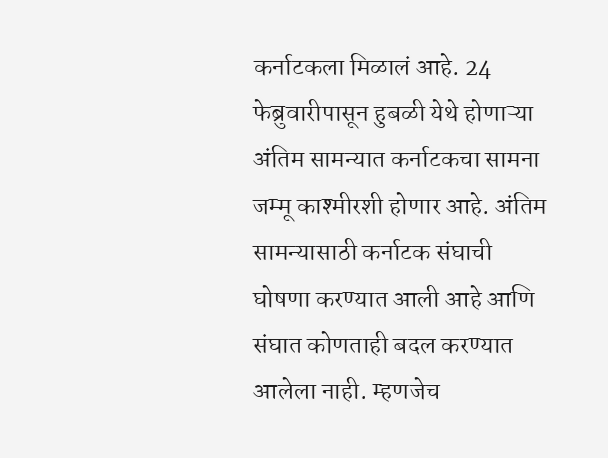कर्नाटकला मिळालं आहे. 24 फेब्रुवारीपासून हुबळी येथे होणाऱ्या अंतिम सामन्यात कर्नाटकचा सामना जम्मू काश्मीरशी होणार आहे. अंतिम सामन्यासाठी कर्नाटक संघाची घोषणा करण्यात आली आहे आणि संघात कोणताही बदल करण्यात आलेला नाही. म्हणजेच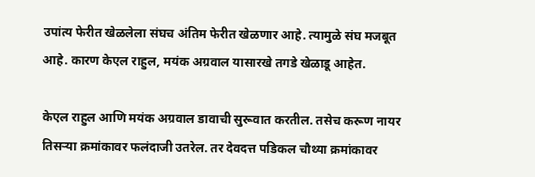उपांत्य फेरीत खेळलेला संघच अंतिम फेरीत खेळणार आहे. त्यामुळे संघ मजबूत आहे. कारण केएल राहुल, मयंक अग्रवाल यासारखे तगडे खेळाडू आहेत.

केएल राहुल आणि मयंक अग्रवाल डावाची सुरूवात करतील. तसेच करूण नायर तिसऱ्या क्रमांकावर फलंदाजी उतरेल. तर देवदत्त पडिकल चौथ्या क्रमांकावर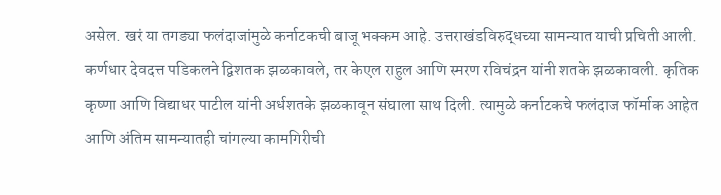असेल. खरं या तगड्या फलंदाजांमुळे कर्नाटकची बाजू भक्कम आहे. उत्तराखंडविरुद्धच्या सामन्यात याची प्रचिती आली. कर्णधार देवदत्त पडिकलने द्विशतक झळकावले, तर केएल राहुल आणि स्मरण रविचंद्रन यांनी शतके झळकावली. कृतिक कृष्णा आणि विद्याधर पाटील यांनी अर्धशतके झळकावून संघाला साथ दिली. त्यामुळे कर्नाटकचे फलंदाज फॉर्माक आहेत आणि अंतिम सामन्यातही चांगल्या कामगिरीची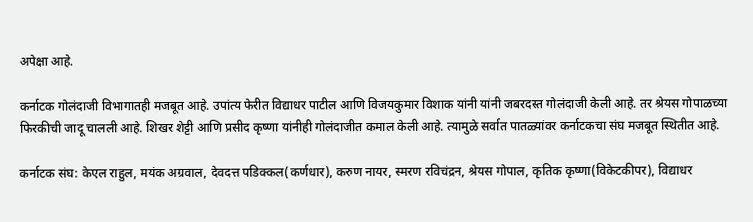अपेक्षा आहे.

कर्नाटक गोलंदाजी विभागातही मजबूत आहे. उपांत्य फेरीत विद्याधर पाटील आणि विजयकुमार विशाक यांनी यांनी जबरदस्त गोलंदाजी केली आहे. तर श्रेयस गोपाळच्या फिरकीची जादू चालली आहे. शिखर शेट्टी आणि प्रसीद कृष्णा यांनीही गोलंदाजीत कमाल केली आहे. त्यामुळे सर्वात पातळ्यांवर कर्नाटकचा संघ मजबूत स्थितीत आहे.

कर्नाटक संघ: केएल राहुल, मयंक अग्रवाल, देवदत्त पडिक्कल(कर्णधार), करुण नायर, स्मरण रविचंद्रन, श्रेयस गोपाल, कृतिक कृष्णा(विकेटकीपर), विद्याधर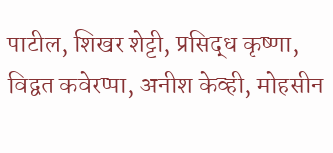पाटील, शिखर शेट्टी, प्रसिद्ध कृष्णा, विद्वत कवेरप्पा, अनीश केव्ही, मोहसीन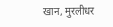खान, मुरलीधर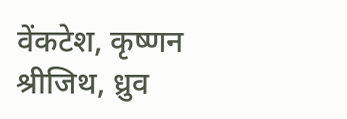वेंकटेश, कृष्णन श्रीजिथ, ध्रुव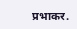प्रभाकर.